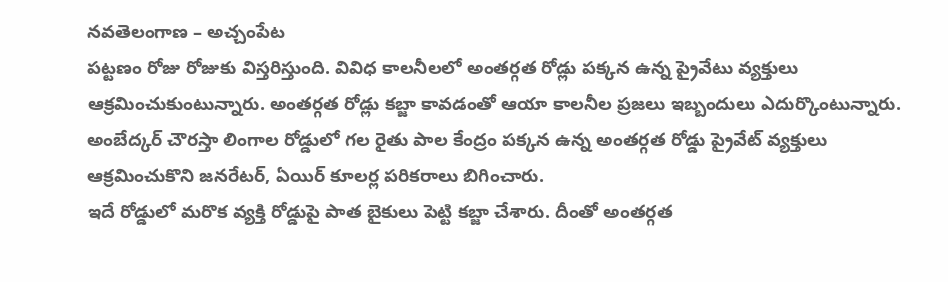నవతెలంగాణ – అచ్చంపేట
పట్టణం రోజు రోజుకు విస్తరిస్తుంది. వివిధ కాలనీలలో అంతర్గత రోడ్లు పక్కన ఉన్న ప్రైవేటు వ్యక్తులు ఆక్రమించుకుంటున్నారు. అంతర్గత రోడ్లు కబ్జా కావడంతో ఆయా కాలనీల ప్రజలు ఇబ్బందులు ఎదుర్కొంటున్నారు. అంబేద్కర్ చౌరస్తా లింగాల రోడ్డులో గల రైతు పాల కేంద్రం పక్కన ఉన్న అంతర్గత రోడ్డు ప్రైవేట్ వ్యక్తులు ఆక్రమించుకొని జనరేటర్, ఏయిర్ కూలర్ల పరికరాలు బిగించారు.
ఇదే రోడ్డులో మరొక వ్యక్తి రోడ్డుపై పాత బైకులు పెట్టి కబ్జా చేశారు. దీంతో అంతర్గత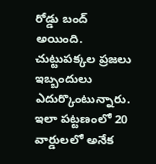రోడ్డు బంద్ అయింది. చుట్టుపక్కల ప్రజలు ఇబ్బందులు ఎదుర్కొంటున్నారు. ఇలా పట్టణంలో 20 వార్డులలో అనేక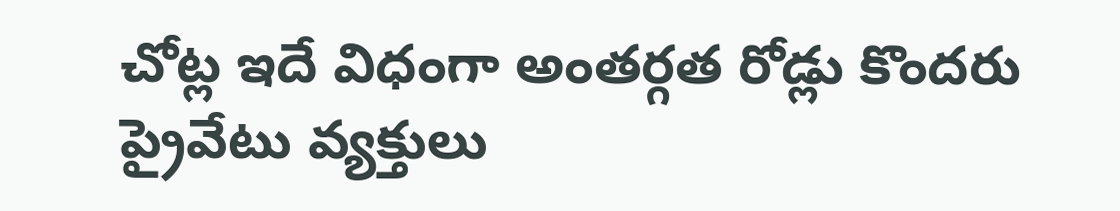చోట్ల ఇదే విధంగా అంతర్గత రోడ్లు కొందరు ప్రైవేటు వ్యక్తులు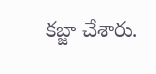కబ్జా చేశారు.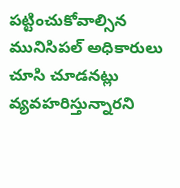పట్టించుకోవాల్సిన మునిసిపల్ అధికారులు చూసి చూడనట్లు వ్యవహరిస్తున్నారని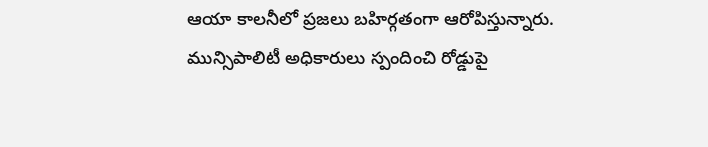ఆయా కాలనీలో ప్రజలు బహిర్గతంగా ఆరోపిస్తున్నారు. మున్సిపాలిటీ అధికారులు స్పందించి రోడ్డుపై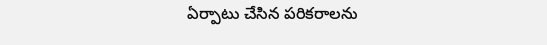ఏర్పాటు చేసిన పరికరాలను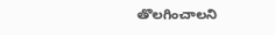తొలగించాలని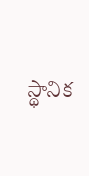స్థానిక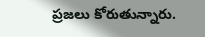ప్రజలు కోరుతున్నారు.